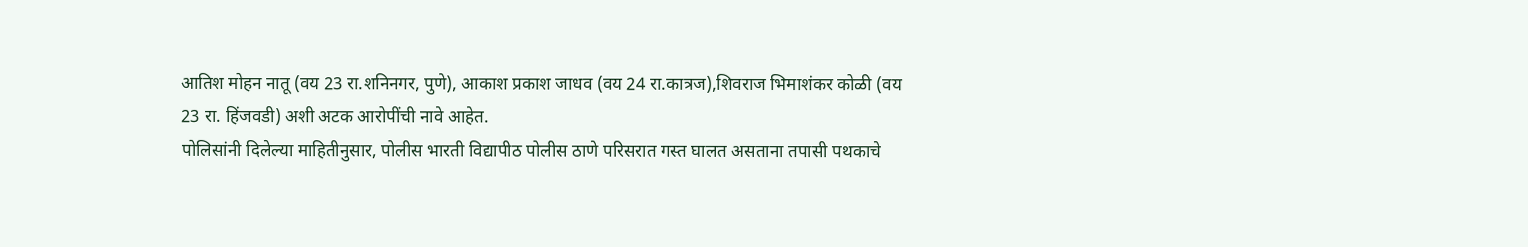आतिश मोहन नातू (वय 23 रा.शनिनगर, पुणे), आकाश प्रकाश जाधव (वय 24 रा.कात्रज),शिवराज भिमाशंकर कोळी (वय 23 रा. हिंजवडी) अशी अटक आरोपींची नावे आहेत.
पोलिसांनी दिलेल्या माहितीनुसार, पोलीस भारती विद्यापीठ पोलीस ठाणे परिसरात गस्त घालत असताना तपासी पथकाचे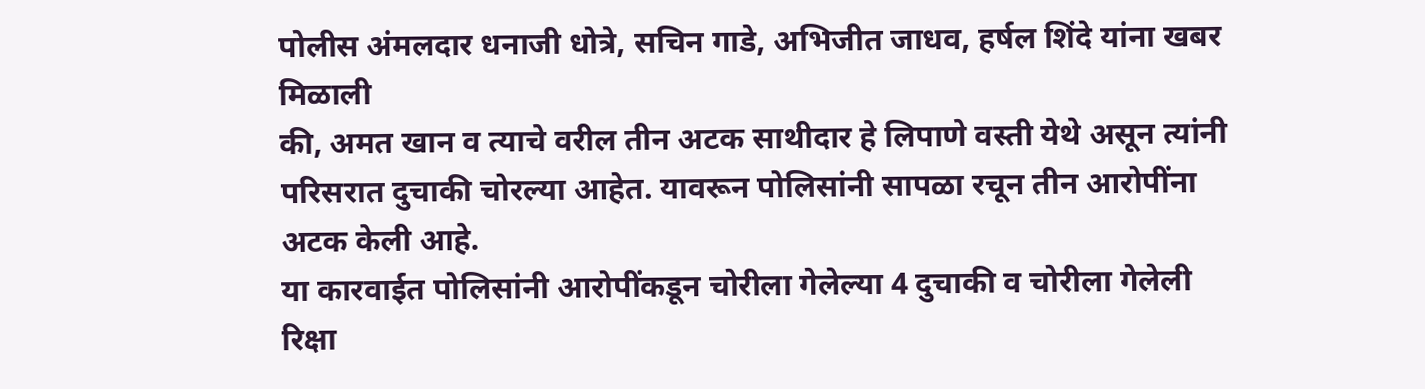पोलीस अंमलदार धनाजी धोत्रे, सचिन गाडे, अभिजीत जाधव, हर्षल शिंदे यांना खबर मिळाली
की, अमत खान व त्याचे वरील तीन अटक साथीदार हे लिपाणे वस्ती येथे असून त्यांनी परिसरात दुचाकी चोरल्या आहेत. यावरून पोलिसांनी सापळा रचून तीन आरोपींना अटक केली आहे.
या कारवाईत पोलिसांनी आरोपींकडून चोरीला गेलेल्या 4 दुचाकी व चोरीला गेलेली रिक्षा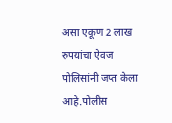असा एकूण 2 लाख रुपयांचा ऐवज पोलिसांनी जप्त केला आहे.पोलीस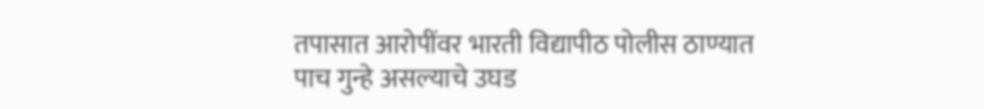तपासात आरोपींवर भारती विद्यापीठ पोलीस ठाण्यात पाच गुन्हे असल्याचे उघड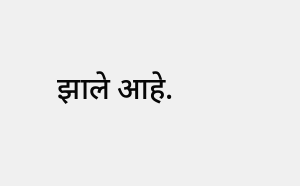झाले आहे.